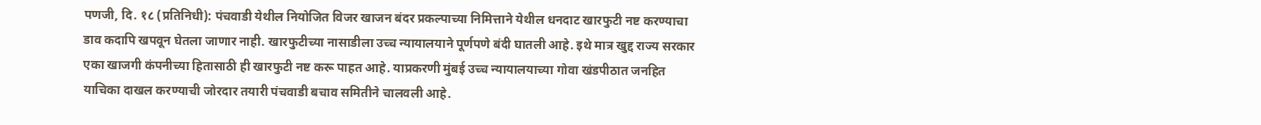पणजी, दि. १८ (प्रतिनिधी): पंचवाडी येथील नियोजित विजर खाजन बंदर प्रकल्पाच्या निमित्ताने येथील धनदाट खारफुटी नष्ट करण्याचा डाव कदापि खपवून घेतला जाणार नाही. खारफुटीच्या नासाडीला उच्च न्यायालयाने पूर्णपणे बंदी घातली आहे. इथे मात्र खुद्द राज्य सरकार एका खाजगी कंपनीच्या हितासाठी ही खारफुटी नष्ट करू पाहत आहे. याप्रकरणी मुंबई उच्च न्यायालयाच्या गोवा खंडपीठात जनहित याचिका दाखल करण्याची जोरदार तयारी पंचवाडी बचाव समितीने चालवली आहे.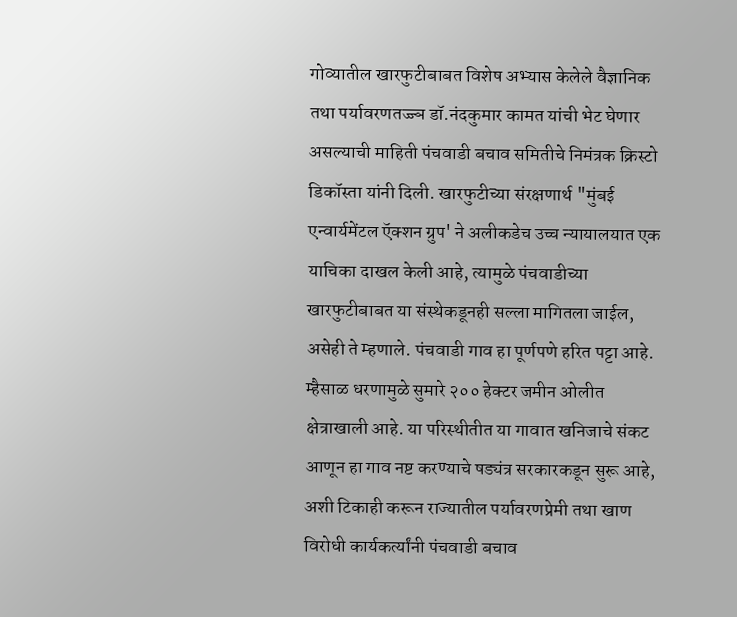गोव्यातील खारफुटीबाबत विशेष अभ्यास केलेले वैज्ञानिक तथा पर्यावरणतज्ज्ञ डॉ.नंदकुमार कामत यांची भेट घेणार असल्याची माहिती पंचवाडी बचाव समितीचे निमंत्रक क्रिस्टो डिकॉस्ता यांनी दिली. खारफुटीच्या संरक्षणार्थ "मुंबई एन्वार्यमेंटल ऍक्शन ग्रुप' ने अलीकडेच उच्च न्यायालयात एक याचिका दाखल केली आहे, त्यामुळे पंचवाडीच्या खारफुटीबाबत या संस्थेकडूनही सल्ला मागितला जाईल, असेही ते म्हणाले. पंचवाडी गाव हा पूर्णपणे हरित पट्टा आहे. म्हैसाळ धरणामुळे सुमारे २०० हेक्टर जमीन ओलीत क्षेत्राखाली आहे. या परिस्थीतीत या गावात खनिजाचे संकट आणून हा गाव नष्ट करण्याचे षड्यंत्र सरकारकडून सुरू आहे, अशी टिकाही करून राज्यातील पर्यावरणप्रेमी तथा खाण विरोधी कार्यकर्त्यांनी पंचवाडी बचाव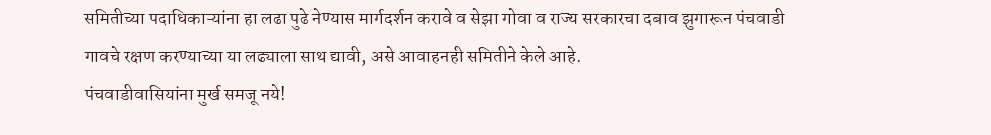समितीच्या पदाधिकाऱ्यांना हा लढा पुढे नेण्यास मार्गदर्शन करावे व सेझा गोवा व राज्य सरकारचा दबाव झुगारून पंचवाडी गावचे रक्षण करण्याच्या या लढ्याला साथ द्यावी, असे आवाहनही समितीने केले आहे.
पंचवाडीवासियांना मुर्ख समजू नये!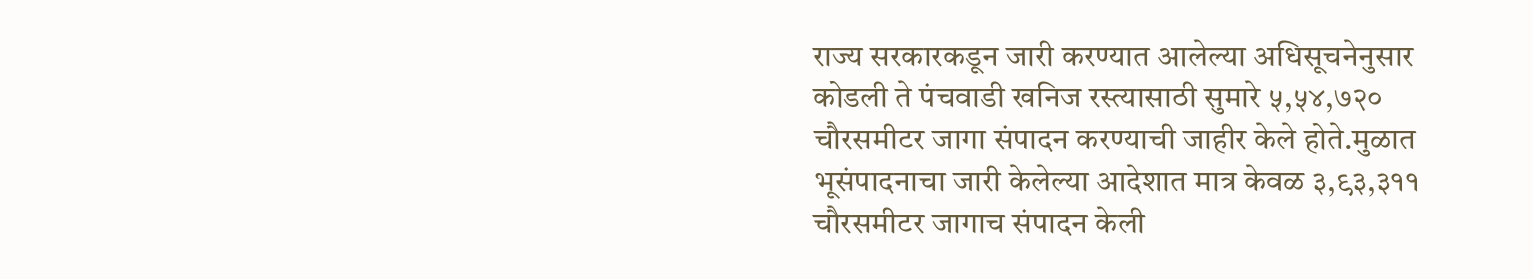राज्य सरकारकडून जारी करण्यात आलेल्या अधिसूचनेनुसार कोडली ते पंचवाडी खनिज रस्त्यासाठी सुमारे ५,५४,७२० चौरसमीटर जागा संपादन करण्याची जाहीर केले होते.मुळात भूसंपादनाचा जारी केलेल्या आदेशात मात्र केवळ ३,९३,३११ चौरसमीटर जागाच संपादन केली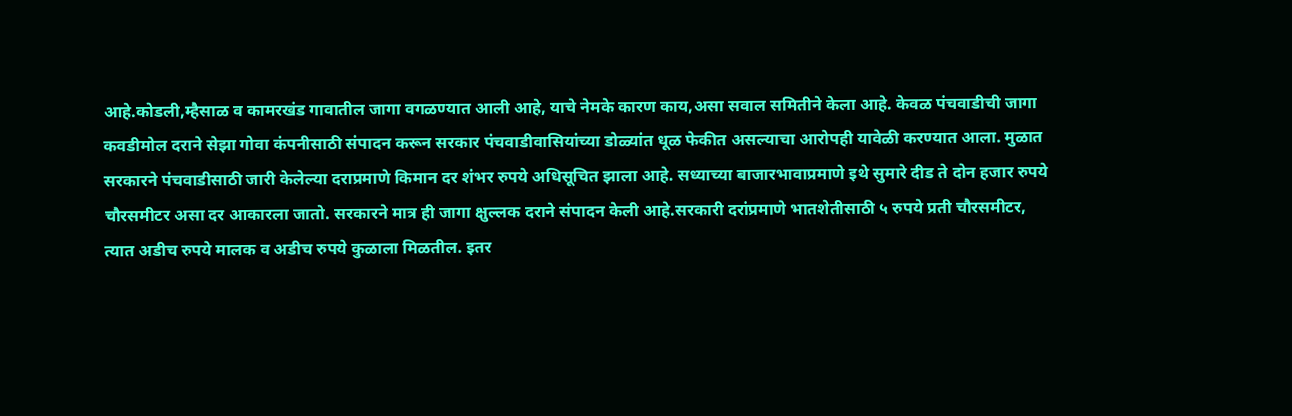आहे.कोडली,म्हैसाळ व कामरखंड गावातील जागा वगळण्यात आली आहे, याचे नेमके कारण काय,असा सवाल समितीने केला आहे. केवळ पंचवाडीची जागा कवडीमोल दराने सेझा गोवा कंपनीसाठी संपादन करून सरकार पंचवाडीवासियांच्या डोळ्यांत धूळ फेकीत असल्याचा आरोपही यावेळी करण्यात आला. मुळात सरकारने पंचवाडीसाठी जारी केलेल्या दराप्रमाणे किमान दर शंभर रुपये अधिसूचित झाला आहे. सध्याच्या बाजारभावाप्रमाणे इथे सुमारे दीड ते दोन हजार रुपये चौरसमीटर असा दर आकारला जातो. सरकारने मात्र ही जागा क्षुल्लक दराने संपादन केली आहे.सरकारी दरांप्रमाणे भातशेतीसाठी ५ रुपये प्रती चौरसमीटर, त्यात अडीच रुपये मालक व अडीच रुपये कुळाला मिळतील. इतर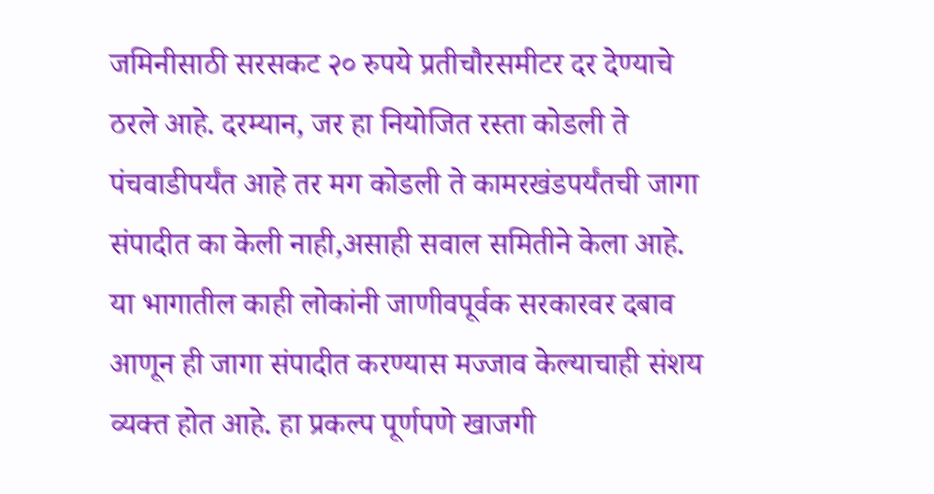जमिनीसाठी सरसकट २० रुपये प्रतीचौरसमीटर दर देण्याचे ठरले आहे. दरम्यान, जर हा नियोजित रस्ता कोडली ते पंचवाडीपर्यंत आहे तर मग कोडली ते कामरखंडपर्यंतची जागा संपादीत का केली नाही,असाही सवाल समितीने केला आहे. या भागातील काही लोकांनी जाणीवपूर्वक सरकारवर दबाव आणून ही जागा संपादीत करण्यास मज्जाव केल्याचाही संशय व्यक्त होत आहे. हा प्रकल्प पूर्णपणे खाजगी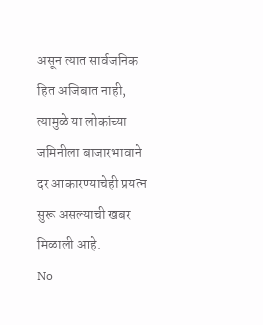असून त्यात सार्वजनिक हित अजिबात नाही, त्यामुळे या लोकांच्या जमिनीला बाजारभावाने दर आकारण्याचेही प्रयत्न सुरू असल्याची खबर मिळाली आहे.
No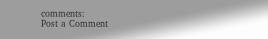comments:
Post a Comment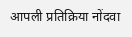आपली प्रतिक्रिया नोंदवा